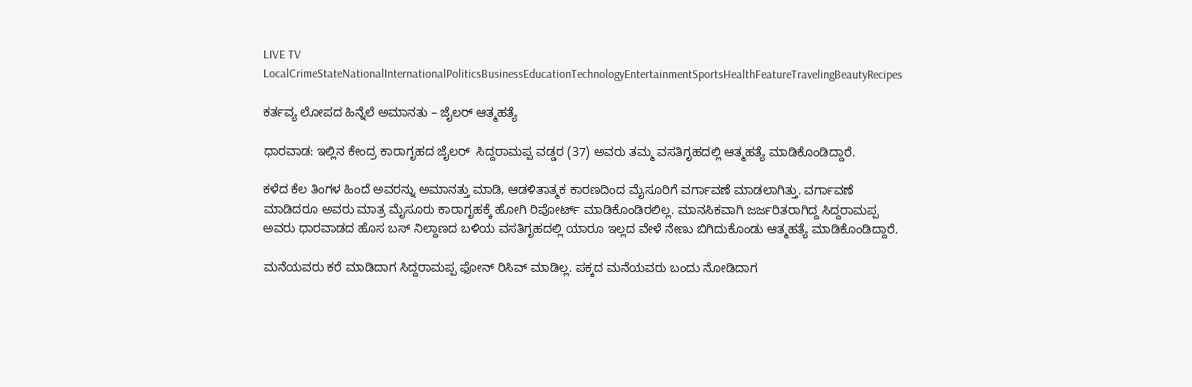LIVE TV LocalCrimeStateNationalInternationalPoliticsBusinessEducationTechnologyEntertainmentSportsHealthFeatureTravelingBeautyRecipes

ಕರ್ತವ್ಯ ಲೋಪದ ಹಿನ್ನೆಲೆ ಅಮಾನತು – ಜೈಲರ್ ಆತ್ಮಹತ್ಯೆ

ಧಾರವಾಡ: ಇಲ್ಲಿನ ಕೇಂದ್ರ ಕಾರಾಗೃಹದ ಜೈಲರ್‌  ಸಿದ್ದರಾಮಪ್ಪ ವಡ್ಡರ (37) ಅವರು ತಮ್ಮ ವಸತಿಗೃಹದಲ್ಲಿ ಆತ್ಮಹತ್ಯೆ ಮಾಡಿಕೊಂಡಿದ್ದಾರೆ.

ಕಳೆದ ಕೆಲ ತಿಂಗಳ ಹಿಂದೆ ಅವರನ್ನು ಅಮಾನತ್ತು ಮಾಡಿ, ಆಡಳಿತಾತ್ಮಕ ಕಾರಣದಿಂದ ಮೈಸೂರಿಗೆ ವರ್ಗಾವಣೆ ಮಾಡಲಾಗಿತ್ತು. ವರ್ಗಾವಣೆ ಮಾಡಿದರೂ ಅವರು ಮಾತ್ರ ಮೈಸೂರು ಕಾರಾಗೃಹಕ್ಕೆ ಹೋಗಿ ರಿಪೋರ್ಟ್ ಮಾಡಿಕೊಂಡಿರಲಿಲ್ಲ. ಮಾನಸಿಕವಾಗಿ ಜರ್ಜರಿತರಾಗಿದ್ದ ಸಿದ್ದರಾಮಪ್ಪ ಅವರು ಧಾರವಾಡದ ಹೊಸ ಬಸ್ ನಿಲ್ದಾಣದ ಬಳಿಯ ವಸತಿಗೃಹದಲ್ಲಿ ಯಾರೂ ಇಲ್ಲದ ವೇಳೆ ನೇಣು ಬಿಗಿದುಕೊಂಡು ಆತ್ಮಹತ್ಯೆ ಮಾಡಿಕೊಂಡಿದ್ದಾರೆ.

ಮನೆಯವರು ಕರೆ ಮಾಡಿದಾಗ ಸಿದ್ದರಾಮಪ್ಪ ಫೋನ್ ರಿಸಿವ್ ಮಾಡಿಲ್ಲ. ಪಕ್ಕದ ಮನೆಯವರು ಬಂದು ನೋಡಿದಾಗ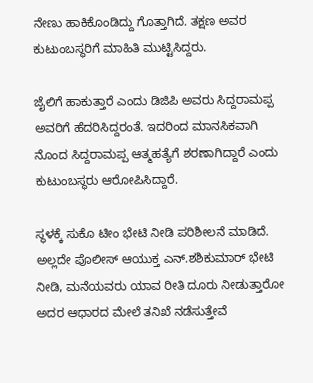ನೇಣು ಹಾಕಿಕೊಂಡಿದ್ದು ಗೊತ್ತಾಗಿದೆ. ತಕ್ಷಣ ಅವರ ಕುಟುಂಬಸ್ಥರಿಗೆ ಮಾಹಿತಿ ಮುಟ್ಟಿಸಿದ್ದರು.

ಜೈಲಿಗೆ ಹಾಕುತ್ತಾರೆ ಎಂದು ಡಿಜಿಪಿ ಅವರು ಸಿದ್ದರಾಮಪ್ಪ ಅವರಿಗೆ ಹೆದರಿಸಿದ್ದರಂತೆ. ಇದರಿಂದ ಮಾನಸಿಕವಾಗಿ ನೊಂದ ಸಿದ್ದರಾಮಪ್ಪ ಆತ್ಮಹತ್ಯೆಗೆ ಶರಣಾಗಿದ್ದಾರೆ ಎಂದು ಕುಟುಂಬಸ್ಥರು ಆರೋಪಿಸಿದ್ದಾರೆ.

ಸ್ಥಳಕ್ಕೆ ಸುಕೊ ಟೀಂ ಭೇಟಿ ನೀಡಿ ಪರಿಶೀಲನೆ ಮಾಡಿದೆ. ಅಲ್ಲದೇ ಪೊಲೀಸ್ ಆಯುಕ್ತ ಎನ್.ಶಶಿಕುಮಾರ್‌ ಭೇಟಿ ನೀಡಿ, ಮನೆಯವರು ಯಾವ ರೀತಿ ದೂರು ನೀಡುತ್ತಾರೋ ಅದರ ಆಧಾರದ ಮೇಲೆ ತನಿಖೆ ನಡೆಸುತ್ತೇವೆ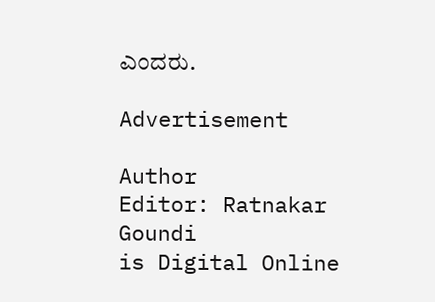ಎಂದರು.

Advertisement

Author
Editor: Ratnakar Goundi
is Digital Online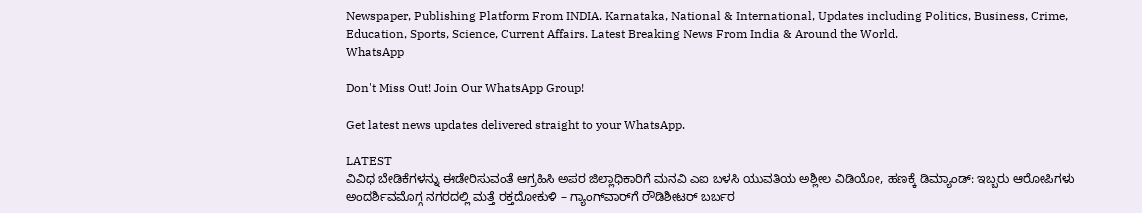Newspaper, Publishing Platform From INDIA. Karnataka, National & International, Updates including Politics, Business, Crime, Education, Sports, Science, Current Affairs. Latest Breaking News From India & Around the World.
WhatsApp

Don't Miss Out! Join Our WhatsApp Group!

Get latest news updates delivered straight to your WhatsApp.

LATEST
ವಿವಿಧ ಬೇಡಿಕೆಗಳನ್ನು ಈಡೇರಿಸುವಂತೆ ಆಗ್ರಹಿಸಿ ಅಪರ ಜಿಲ್ಲಾಧಿಕಾರಿಗೆ ಮನವಿ ಎಐ ಬಳಸಿ ಯುವತಿಯ ಅಶ್ಲೀಲ ವಿಡಿಯೋ, ಹಣಕ್ಕೆ ಡಿಮ್ಯಾಂಡ್: ಇಬ್ಬರು ಆರೋಪಿಗಳು ಅಂದರ್ಶಿವಮೊಗ್ಗ ನಗರದಲ್ಲಿ ಮತ್ತೆ ರಕ್ತದೋಕುಳಿ – ಗ್ಯಾಂಗ್‌ವಾರ್‌ಗೆ ರೌಡಿಶೀಟರ್ ಬರ್ಬರ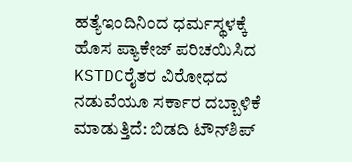ಹತ್ಯೆಇಂದಿನಿಂದ ಧರ್ಮಸ್ಥಳಕ್ಕೆ ಹೊಸ ಪ್ಯಾಕೇಜ್ ಪರಿಚಯಿಸಿದ KSTDCರೈತರ ವಿರೋಧದ ನಡುವೆಯೂ ಸರ್ಕಾರ ದಬ್ಬಾಳಿಕೆ ಮಾಡುತ್ತಿದೆ: ಬಿಡದಿ ಟೌನ್‌ಶಿಪ್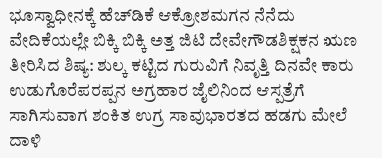ಭೂಸ್ವಾಧೀನಕ್ಕೆ ಹೆಚ್‌ಡಿಕೆ ಆಕ್ರೋಶಮಗನ ನೆನೆದು ವೇದಿಕೆಯಲ್ಲೇ ಬಿಕ್ಕಿ ಬಿಕ್ಕಿ ಅತ್ತ ಜಿಟಿ ದೇವೇಗೌಡಶಿಕ್ಷಕನ ಋಣ ತೀರಿಸಿದ ಶಿಷ್ಯ: ಶುಲ್ಕ ಕಟ್ಟಿದ ಗುರುವಿಗೆ ನಿವೃತ್ತಿ ದಿನವೇ ಕಾರು ಉಡುಗೊರೆಪರಪ್ಪನ ಅಗ್ರಹಾರ ಜೈಲಿನಿಂದ ಆಸ್ಪತ್ರೆಗೆ ಸಾಗಿಸುವಾಗ ಶಂಕಿತ ಉಗ್ರ ಸಾವುಭಾರತದ ಹಡಗು ಮೇಲೆ ದಾಳಿ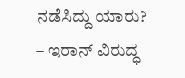ನಡೆಸಿದ್ದು ಯಾರು? – ಇರಾನ್‌ ವಿರುದ್ಧ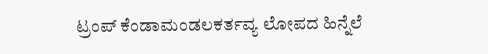ಟ್ರಂಪ್‌ ಕೆಂಡಾಮಂಡಲಕರ್ತವ್ಯ ಲೋಪದ ಹಿನ್ನೆಲೆ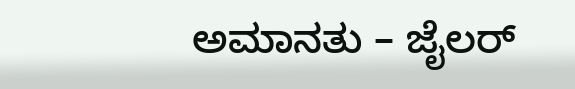ಅಮಾನತು – ಜೈಲರ್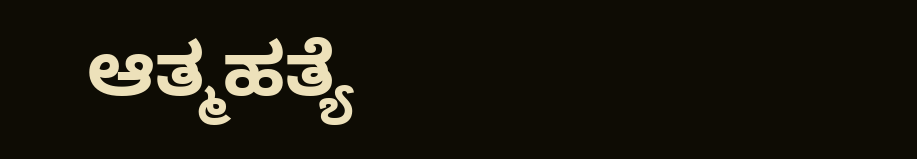ಆತ್ಮಹತ್ಯೆ